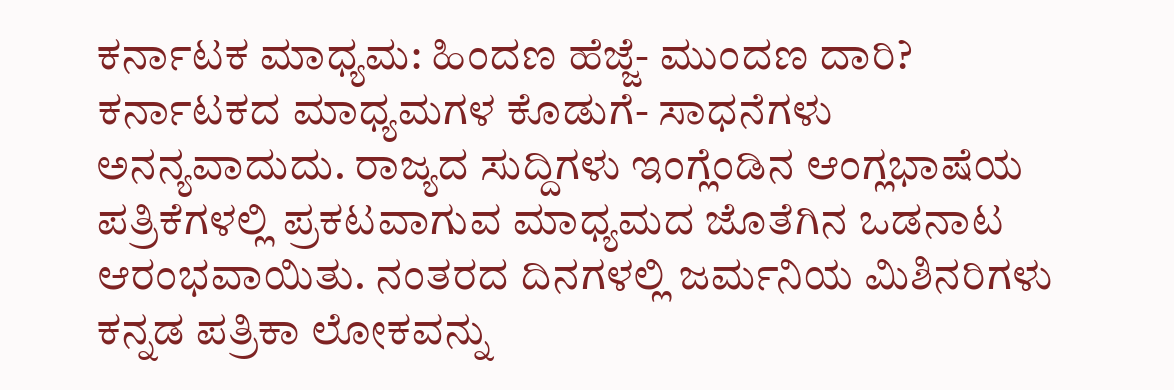ಕರ್ನಾಟಕ ಮಾಧ್ಯಮ: ಹಿಂದಣ ಹೆಜ್ಜೆ- ಮುಂದಣ ದಾರಿ?
ಕರ್ನಾಟಕದ ಮಾಧ್ಯಮಗಳ ಕೊಡುಗೆ- ಸಾಧನೆಗಳು ಅನನ್ಯವಾದುದು. ರಾಜ್ಯದ ಸುದ್ದಿಗಳು ಇಂಗ್ಲೆಂಡಿನ ಆಂಗ್ಲಭಾಷೆಯ ಪತ್ರಿಕೆಗಳಲ್ಲಿ ಪ್ರಕಟವಾಗುವ ಮಾಧ್ಯಮದ ಜೊತೆಗಿನ ಒಡನಾಟ ಆರಂಭವಾಯಿತು. ನಂತರದ ದಿನಗಳಲ್ಲಿ ಜರ್ಮನಿಯ ಮಿಶಿನರಿಗಳು ಕನ್ನಡ ಪತ್ರಿಕಾ ಲೋಕವನ್ನು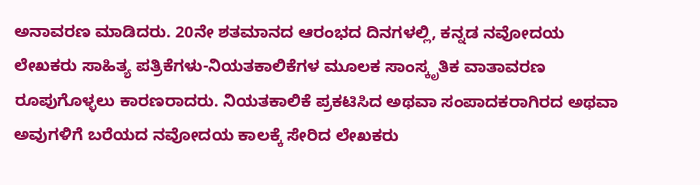ಅನಾವರಣ ಮಾಡಿದರು. 20ನೇ ಶತಮಾನದ ಆರಂಭದ ದಿನಗಳಲ್ಲಿ, ಕನ್ನಡ ನವೋದಯ ಲೇಖಕರು ಸಾಹಿತ್ಯ ಪತ್ರಿಕೆಗಳು-ನಿಯತಕಾಲಿಕೆಗಳ ಮೂಲಕ ಸಾಂಸ್ಕೃತಿಕ ವಾತಾವರಣ ರೂಪುಗೊಳ್ಳಲು ಕಾರಣರಾದರು. ನಿಯತಕಾಲಿಕೆ ಪ್ರಕಟಿಸಿದ ಅಥವಾ ಸಂಪಾದಕರಾಗಿರದ ಅಥವಾ ಅವುಗಳಿಗೆ ಬರೆಯದ ನವೋದಯ ಕಾಲಕ್ಕೆ ಸೇರಿದ ಲೇಖಕರು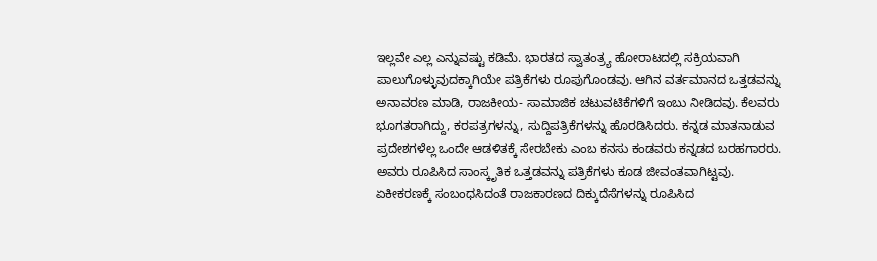ಇಲ್ಲವೇ ಎಲ್ಲ ಎನ್ನುವಷ್ಟು ಕಡಿಮೆ. ಭಾರತದ ಸ್ವಾತಂತ್ರ್ಯ ಹೋರಾಟದಲ್ಲಿ ಸಕ್ರಿಯವಾಗಿ ಪಾಲುಗೊಳ್ಳುವುದಕ್ಕಾಗಿಯೇ ಪತ್ರಿಕೆಗಳು ರೂಪುಗೊಂಡವು. ಆಗಿನ ವರ್ತಮಾನದ ಒತ್ತಡವನ್ನು ಅನಾವರಣ ಮಾಡಿ, ರಾಜಕೀಯ- ಸಾಮಾಜಿಕ ಚಟುವಟಿಕೆಗಳಿಗೆ ಇಂಬು ನೀಡಿದವು. ಕೆಲವರು ಭೂಗತರಾಗಿದ್ದು, ಕರಪತ್ರಗಳನ್ನು, ಸುದ್ದಿಪತ್ರಿಕೆಗಳನ್ನು ಹೊರಡಿಸಿದರು. ಕನ್ನಡ ಮಾತನಾಡುವ ಪ್ರದೇಶಗಳೆಲ್ಲ ಒಂದೇ ಆಡಳಿತಕ್ಕೆ ಸೇರಬೇಕು ಎಂಬ ಕನಸು ಕಂಡವರು ಕನ್ನಡದ ಬರಹಗಾರರು. ಅವರು ರೂಪಿಸಿದ ಸಾಂಸ್ಕೃತಿಕ ಒತ್ತಡವನ್ನು ಪತ್ರಿಕೆಗಳು ಕೂಡ ಜೀವಂತವಾಗಿಟ್ಟವು. ಏಕೀಕರಣಕ್ಕೆ ಸಂಬಂಧಸಿದಂತೆ ರಾಜಕಾರಣದ ದಿಕ್ಕುದೆಸೆಗಳನ್ನು ರೂಪಿಸಿದ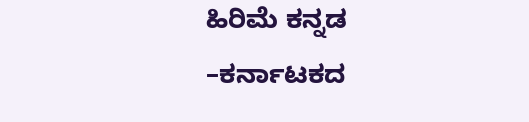ಹಿರಿಮೆ ಕನ್ನಡ –ಕರ್ನಾಟಕದ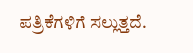ಪತ್ರಿಕೆಗಳಿಗೆ ಸಲ್ಲುತ್ತದೆ.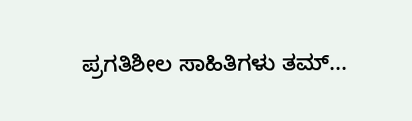ಪ್ರಗತಿಶೀಲ ಸಾಹಿತಿಗಳು ತಮ್...